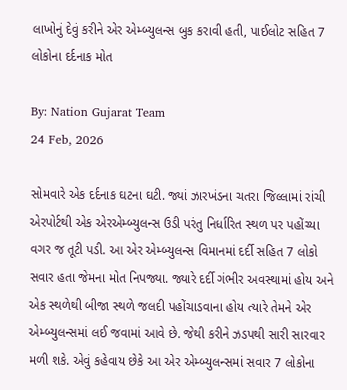લાખોનું દેવું કરીને એર એમ્બ્યુલન્સ બુક કરાવી હતી, પાઈલોટ સહિત 7 લોકોના દર્દનાક મોત

By: Nation Gujarat Team
24 Feb, 2026

સોમવારે એક દર્દનાક ઘટના ઘટી. જ્યાં ઝારખંડના ચતરા જિલ્લામાં રાંચી એરપોર્ટથી એક એરએમ્બ્યુલન્સ ઉડી પરંતુ નિર્ધારિત સ્થળ પર પહોંચ્યા વગર જ તૂટી પડી. આ એર એમ્બ્યુલન્સ વિમાનમાં દર્દી સહિત 7 લોકો સવાર હતા જેમના મોત નિપજ્યા. જ્યારે દર્દી ગંભીર અવસ્થામાં હોય અને એક સ્થળેથી બીજા સ્થળે જલદી પહોંચાડવાના હોય ત્યારે તેમને એર એમ્બ્યુલન્સમાં લઈ જવામાં આવે છે. જેથી કરીને ઝડપથી સારી સારવાર મળી શકે. એવું કહેવાય છેકે આ એર એમ્બ્યુલન્સમાં સવાર 7 લોકોના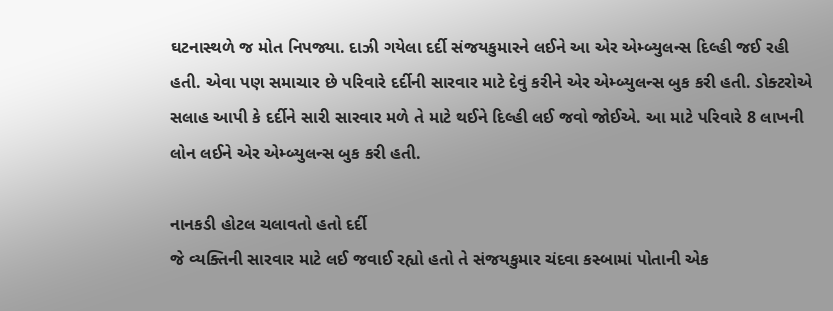ઘટનાસ્થળે જ મોત નિપજ્યા. દાઝી ગયેલા દર્દી સંજયકુમારને લઈને આ એર એમ્બ્યુલન્સ દિલ્હી જઈ રહી હતી. એવા પણ સમાચાર છે પરિવારે દર્દીની સારવાર માટે દેવું કરીને એર એમ્બ્યુલન્સ બુક કરી હતી. ડોક્ટરોએ સલાહ આપી કે દર્દીને સારી સારવાર મળે તે માટે થઈને દિલ્હી લઈ જવો જોઈએ. આ માટે પરિવારે 8 લાખની લોન લઈને એર એમ્બ્યુલન્સ બુક કરી હતી.

નાનકડી હોટલ ચલાવતો હતો દર્દી
જે વ્યક્તિની સારવાર માટે લઈ જવાઈ રહ્યો હતો તે સંજયકુમાર ચંદવા કસ્બામાં પોતાની એક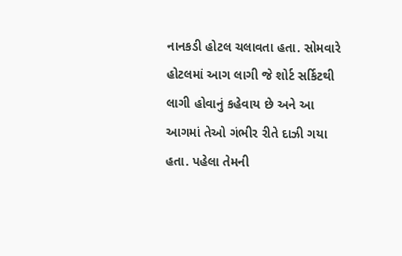નાનકડી હોટલ ચલાવતા હતા. સોમવારે હોટલમાં આગ લાગી જે શોર્ટ સર્કિટથી લાગી હોવાનું કહેવાય છે અને આ આગમાં તેઓ ગંભીર રીતે દાઝી ગયા હતા. પહેલા તેમની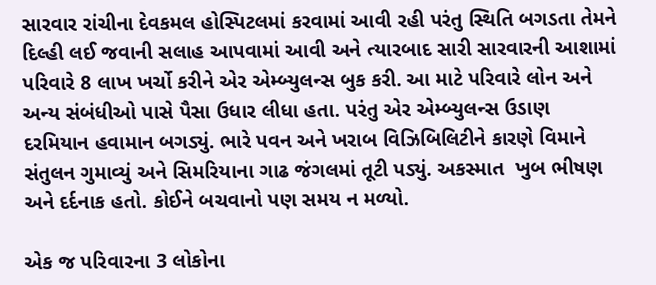સારવાર રાંચીના દેવકમલ હોસ્પિટલમાં કરવામાં આવી રહી પરંતુ સ્થિતિ બગડતા તેમને દિલ્હી લઈ જવાની સલાહ આપવામાં આવી અને ત્યારબાદ સારી સારવારની આશામાં પરિવારે 8 લાખ ખર્ચો કરીને એર એમ્બ્યુલન્સ બુક કરી. આ માટે પરિવારે લોન અને અન્ય સંબંધીઓ પાસે પૈસા ઉધાર લીધા હતા. પરંતુ એર એમ્બ્યુલન્સ ઉડાણ દરમિયાન હવામાન બગડ્યું. ભારે પવન અને ખરાબ વિઝિબિલિટીને કારણે વિમાને સંતુલન ગુમાવ્યું અને સિમરિયાના ગાઢ જંગલમાં તૂટી પડ્યું. અકસ્માત  ખુબ ભીષણ અને દર્દનાક હતો. કોઈને બચવાનો પણ સમય ન મળ્યો.

એક જ પરિવારના 3 લોકોના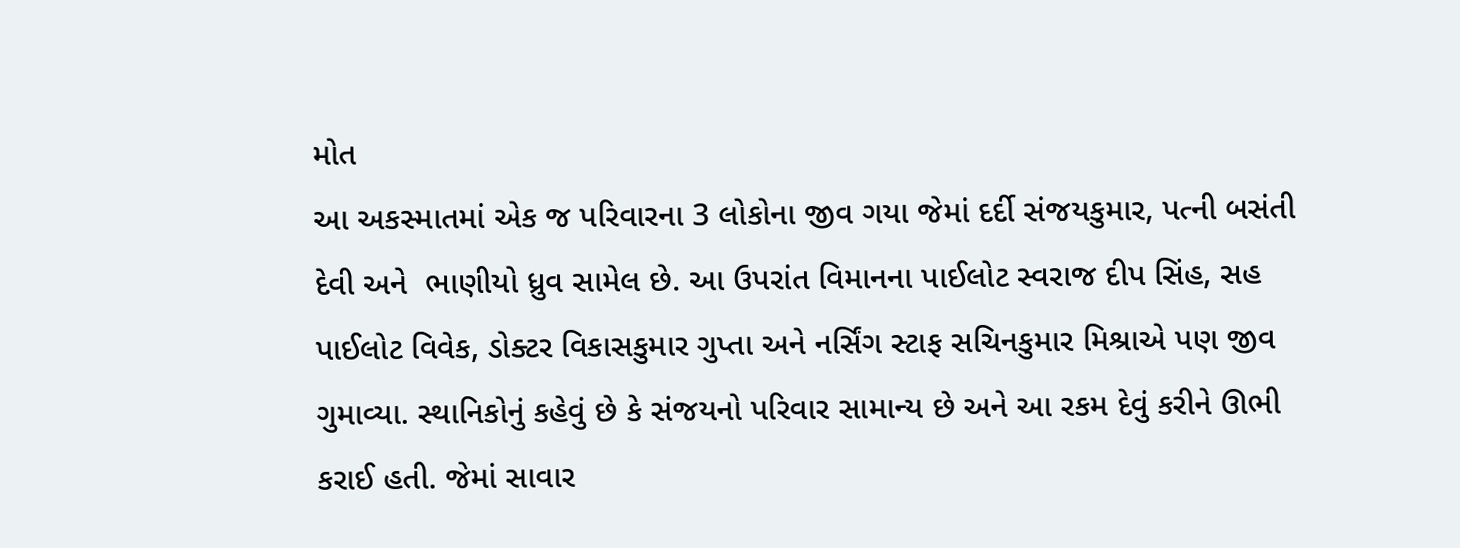મોત
આ અકસ્માતમાં એક જ પરિવારના 3 લોકોના જીવ ગયા જેમાં દર્દી સંજયકુમાર, પત્ની બસંતી  દેવી અને  ભાણીયો ધ્રુવ સામેલ છે. આ ઉપરાંત વિમાનના પાઈલોટ સ્વરાજ દીપ સિંહ, સહ પાઈલોટ વિવેક, ડોક્ટર વિકાસકુમાર ગુપ્તા અને નર્સિંગ સ્ટાફ સચિનકુમાર મિશ્રાએ પણ જીવ ગુમાવ્યા. સ્થાનિકોનું કહેવું છે કે સંજયનો પરિવાર સામાન્ય છે અને આ રકમ દેવું કરીને ઊભી કરાઈ હતી. જેમાં સાવાર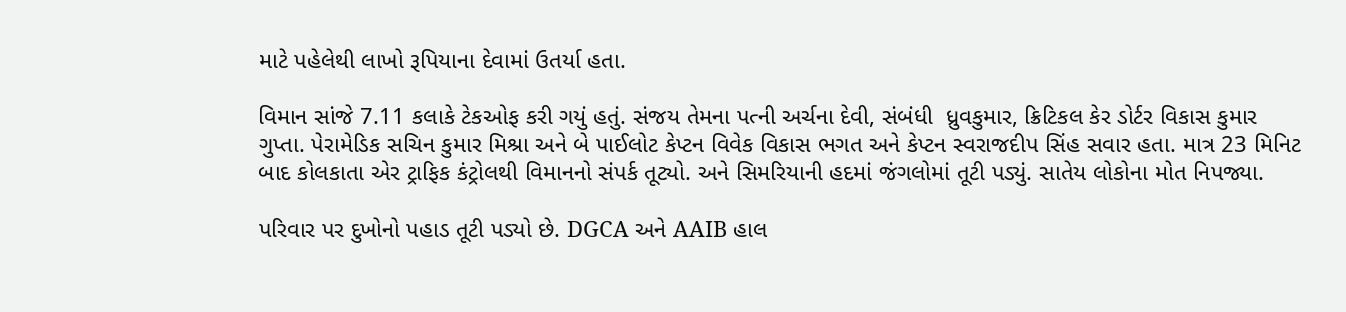માટે પહેલેથી લાખો રૂપિયાના દેવામાં ઉતર્યા હતા.

વિમાન સાંજે 7.11 કલાકે ટેકઓફ કરી ગયું હતું. સંજય તેમના પત્ની અર્ચના દેવી, સંબંધી  ધ્રુવકુમાર, ક્રિટિકલ કેર ડોર્ટર વિકાસ કુમાર ગુપ્તા. પેરામેડિક સચિન કુમાર મિશ્રા અને બે પાઈલોટ કેપ્ટન વિવેક વિકાસ ભગત અને કેપ્ટન સ્વરાજદીપ સિંહ સવાર હતા. માત્ર 23 મિનિટ બાદ કોલકાતા એર ટ્રાફિક કંટ્રોલથી વિમાનનો સંપર્ક તૂટ્યો. અને સિમરિયાની હદમાં જંગલોમાં તૂટી પડ્યું. સાતેય લોકોના મોત નિપજ્યા.

પરિવાર પર દુખોનો પહાડ તૂટી પડ્યો છે. DGCA અને AAIB હાલ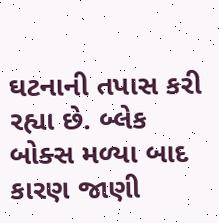ઘટનાની તપાસ કરી રહ્યા છે. બ્લેક બોક્સ મળ્યા બાદ કારણ જાણી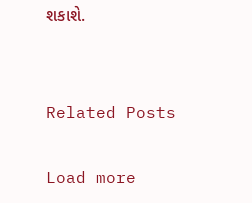શકાશે.


Related Posts

Load more